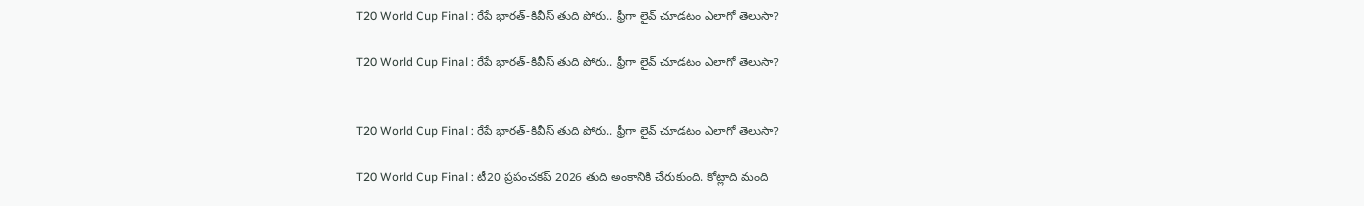T20 World Cup Final : రేపే భారత్-కివీస్ తుది పోరు.. ఫ్రీగా లైవ్ చూడటం ఎలాగో తెలుసా?

T20 World Cup Final : రేపే భారత్-కివీస్ తుది పోరు.. ఫ్రీగా లైవ్ చూడటం ఎలాగో తెలుసా?


T20 World Cup Final : రేపే భారత్-కివీస్ తుది పోరు.. ఫ్రీగా లైవ్ చూడటం ఎలాగో తెలుసా?

T20 World Cup Final : టీ20 ప్రపంచకప్ 2026 తుది అంకానికి చేరుకుంది. కోట్లాది మంది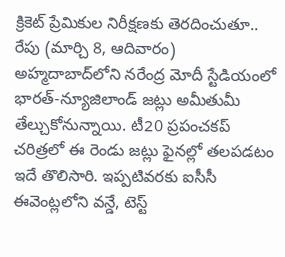క్రికెట్ ప్రేమికుల నిరీక్షణకు తెరదించుతూ.. రేపు (మార్చి 8, ఆదివారం) అహ్మదాబాద్‌లోని నరేంద్ర మోదీ స్టేడియంలో భారత్-న్యూజిలాండ్ జట్లు అమీతుమీ తేల్చుకోనున్నాయి. టీ20 ప్రపంచకప్ చరిత్రలో ఈ రెండు జట్లు ఫైనల్లో తలపడటం ఇదే తొలిసారి. ఇప్పటివరకు ఐసీసీ ఈవెంట్లలోని వన్డే, టెస్ట్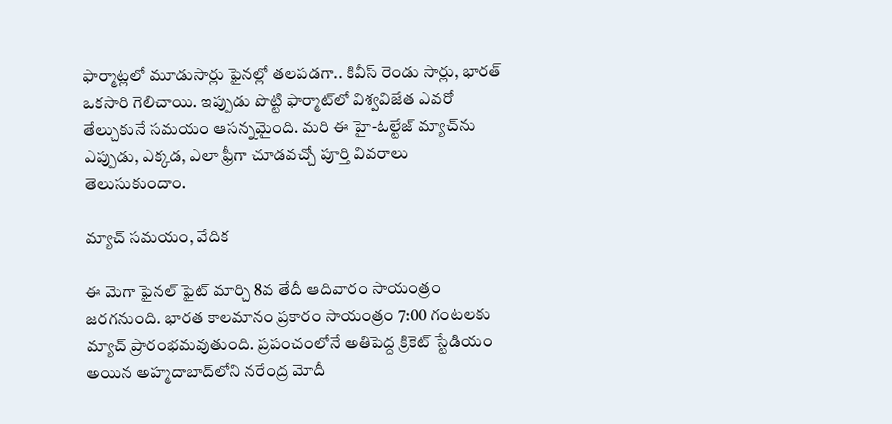ఫార్మాట్లలో మూడుసార్లు ఫైనల్లో తలపడగా.. కివీస్ రెండు సార్లు, భారత్ ఒకసారి గెలిచాయి. ఇప్పుడు పొట్టి ఫార్మాట్‌లో విశ్వవిజేత ఎవరో తేల్చుకునే సమయం ఆసన్నమైంది. మరి ఈ హై-ఓల్టేజ్ మ్యాచ్‌ను ఎప్పుడు, ఎక్కడ, ఎలా ఫ్రీగా చూడవచ్చో పూర్తి వివరాలు తెలుసుకుందాం.

మ్యాచ్ సమయం, వేదిక

ఈ మెగా ఫైనల్ ఫైట్ మార్చి 8వ తేదీ ఆదివారం సాయంత్రం జరగనుంది. భారత కాలమానం ప్రకారం సాయంత్రం 7:00 గంటలకు మ్యాచ్ ప్రారంభమవుతుంది. ప్రపంచంలోనే అతిపెద్ద క్రికెట్ స్టేడియం అయిన అహ్మదాబాద్‌లోని నరేంద్ర మోదీ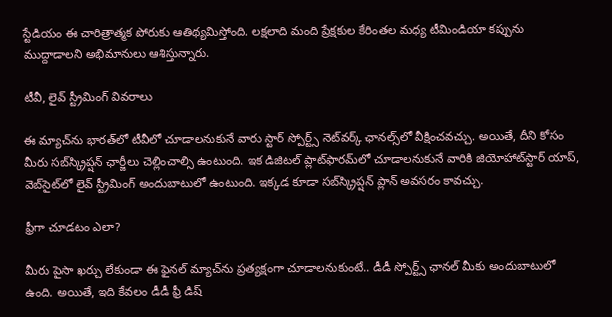స్టేడియం ఈ చారిత్రాత్మక పోరుకు ఆతిథ్యమిస్తోంది. లక్షలాది మంది ప్రేక్షకుల కేరింతల మధ్య టీమిండియా కప్పును ముద్దాడాలని అభిమానులు ఆశిస్తున్నారు.

టీవీ, లైవ్ స్ట్రీమింగ్ వివరాలు

ఈ మ్యాచ్‌ను భారత్‌లో టీవీలో చూడాలనుకునే వారు స్టార్ స్పోర్ట్స్ నెట్‌వర్క్ ఛానల్స్‌లో వీక్షించవచ్చు. అయితే, దీని కోసం మీరు సబ్‌స్క్రిప్షన్ ఛార్జీలు చెల్లించాల్సి ఉంటుంది. ఇక డిజిటల్ ప్లాట్‌ఫారమ్‌లో చూడాలనుకునే వారికి జియోహాట్‌స్టార్ యాప్, వెబ్‌సైట్‌లో లైవ్ స్ట్రీమింగ్ అందుబాటులో ఉంటుంది. ఇక్కడ కూడా సబ్‌స్క్రిప్షన్ ప్లాన్ అవసరం కావచ్చు.

ఫ్రీగా చూడటం ఎలా?

మీరు పైసా ఖర్చు లేకుండా ఈ ఫైనల్ మ్యాచ్‌ను ప్రత్యక్షంగా చూడాలనుకుంటే.. డీడీ స్పోర్ట్స్ ఛానల్ మీకు అందుబాటులో ఉంది. అయితే, ఇది కేవలం డీడీ ఫ్రీ డిష్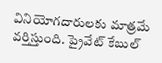వినియోగదారులకు మాత్రమే వర్తిస్తుంది. ప్రైవేట్ కేబుల్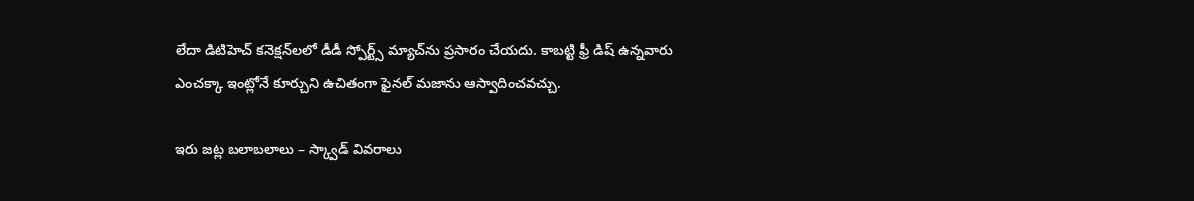లేదా డిటిహెచ్ కనెక్షన్‌లలో డీడీ స్పోర్ట్స్ మ్యాచ్‌ను ప్రసారం చేయదు. కాబట్టి ఫ్రీ డిష్ ఉన్నవారు ఎంచక్కా ఇంట్లోనే కూర్చుని ఉచితంగా ఫైనల్ మజాను ఆస్వాదించవచ్చు.

ఇరు జట్ల బలాబలాలు – స్క్వాడ్ వివరాలు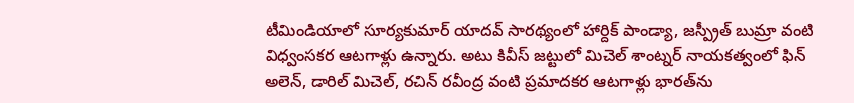టీమిండియాలో సూర్యకుమార్ యాదవ్ సారథ్యంలో హార్దిక్ పాండ్యా, జస్ప్రీత్ బుమ్రా వంటి విధ్వంసకర ఆటగాళ్లు ఉన్నారు. అటు కివీస్ జట్టులో మిచెల్ శాంట్నర్ నాయకత్వంలో ఫిన్ అలెన్, డారిల్ మిచెల్, రచిన్ రవీంద్ర వంటి ప్రమాదకర ఆటగాళ్లు భారత్‌ను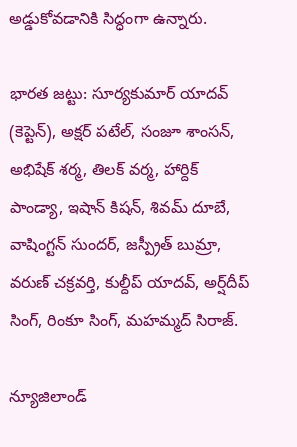అడ్డుకోవడానికి సిద్ధంగా ఉన్నారు.

భారత జట్టు: సూర్యకుమార్ యాదవ్ (కెప్టెన్), అక్షర్ పటేల్, సంజూ శాంసన్, అభిషేక్ శర్మ, తిలక్ వర్మ, హార్దిక్ పాండ్యా, ఇషాన్ కిషన్, శివమ్ దూబే, వాషింగ్టన్ సుందర్, జస్ప్రీత్ బుమ్రా, వరుణ్ చక్రవర్తి, కుల్దీప్ యాదవ్, అర్ష్‌దీప్ సింగ్, రింకూ సింగ్, మహమ్మద్ సిరాజ్.

న్యూజిలాండ్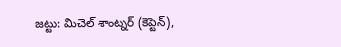జట్టు: మిచెల్ శాంట్నర్ (కెప్టెన్),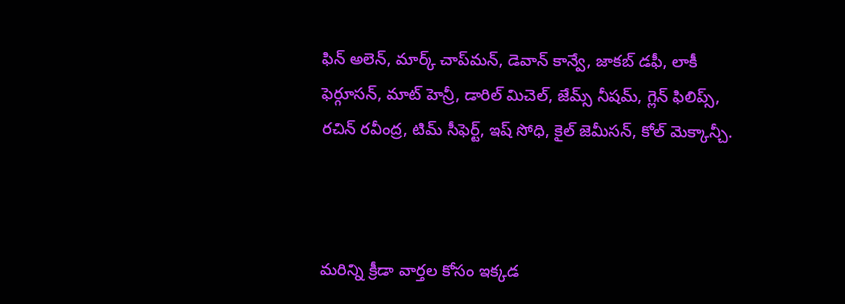ఫిన్ అలెన్, మార్క్ చాప్‌మన్, డెవాన్ కాన్వే, జాకబ్ డఫీ, లాకీ ఫెర్గూసన్, మాట్ హెన్రీ, డారిల్ మిచెల్, జేమ్స్ నీషమ్, గ్లెన్ ఫిలిప్స్, రచిన్ రవీంద్ర, టిమ్ సీఫెర్ట్, ఇష్ సోధి, కైల్ జెమీసన్, కోల్ మెక్కాన్చీ.



మరిన్ని క్రీడా వార్తల కోసం ఇక్కడ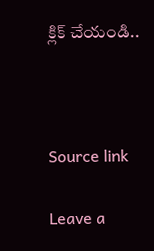క్లిక్ చేయండి..



Source link

Leave a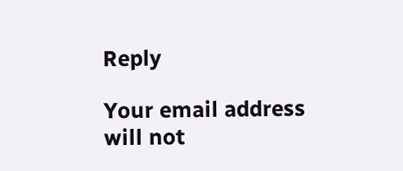Reply

Your email address will not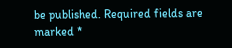be published. Required fields are marked *